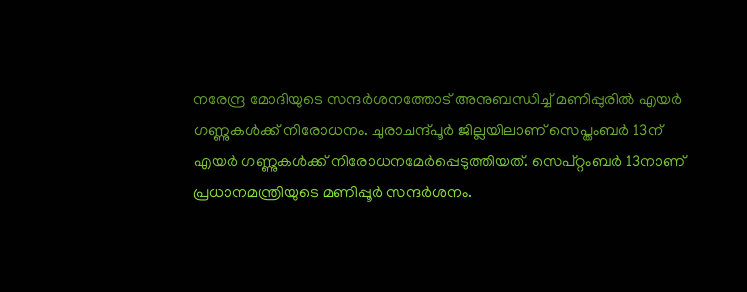നരേന്ദ്ര മോദിയുടെ സന്ദർശനത്തോട് അനുബന്ധിച്ച് മണിപ്പുരിൽ എയർ ഗണ്ണുകൾക്ക് നിരോധനം. ചുരാചന്ദ്പൂർ ജില്ലയിലാണ് സെപ്തംബർ 13ന് എയർ ഗണ്ണുകൾക്ക് നിരോധനമേർപ്പെടുത്തിയത്. സെപ്റ്റംബർ 13നാണ് പ്രധാനമന്ത്രിയുടെ മണിപ്പൂർ സന്ദർശനം.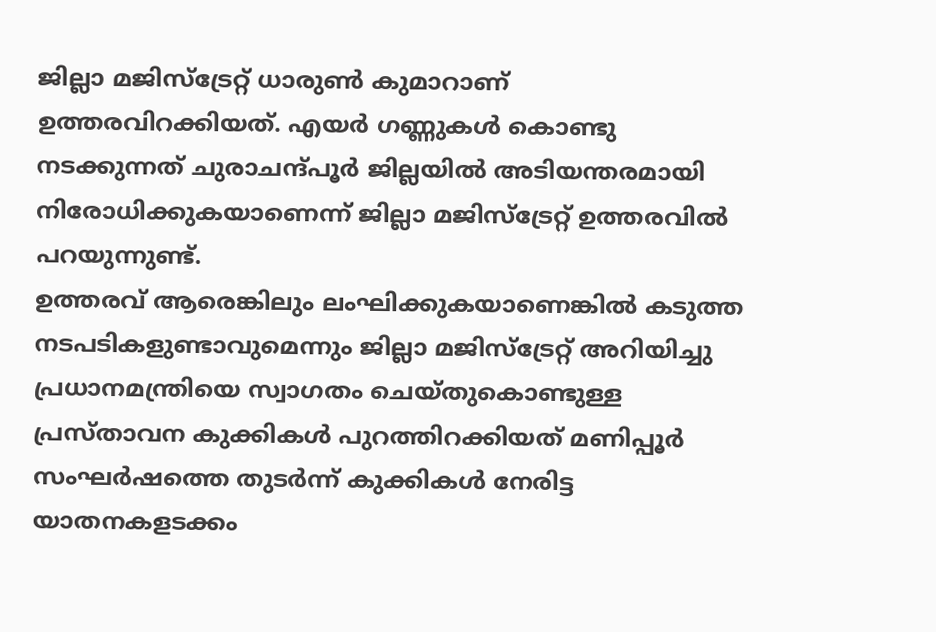ജില്ലാ മജിസ്ട്രേറ്റ് ധാരുൺ കുമാറാണ് ഉത്തരവിറക്കിയത്. എയർ ഗണ്ണുകൾ കൊണ്ടു നടക്കുന്നത് ചുരാചന്ദ്പൂർ ജില്ലയിൽ അടിയന്തരമായി നിരോധിക്കുകയാണെന്ന് ജില്ലാ മജിസ്ട്രേറ്റ് ഉത്തരവിൽ പറയുന്നുണ്ട്.
ഉത്തരവ് ആരെങ്കിലും ലംഘിക്കുകയാണെങ്കിൽ കടുത്ത നടപടികളുണ്ടാവുമെന്നും ജില്ലാ മജിസ്ട്രേറ്റ് അറിയിച്ചു പ്രധാനമന്ത്രിയെ സ്വാഗതം ചെയ്തുകൊണ്ടുള്ള പ്രസ്താവന കുക്കികൾ പുറത്തിറക്കിയത് മണിപ്പൂർ സംഘർഷത്തെ തുടർന്ന് കുക്കികൾ നേരിട്ട യാതനകളടക്കം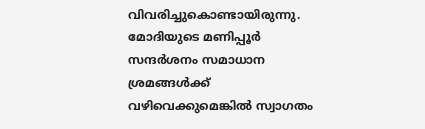വിവരിച്ചുകൊണ്ടായിരുന്നു.
മോദിയുടെ മണിപ്പൂർ സന്ദർശനം സമാധാന ശ്രമങ്ങൾക്ക് വഴിവെക്കുമെങ്കിൽ സ്വാഗതം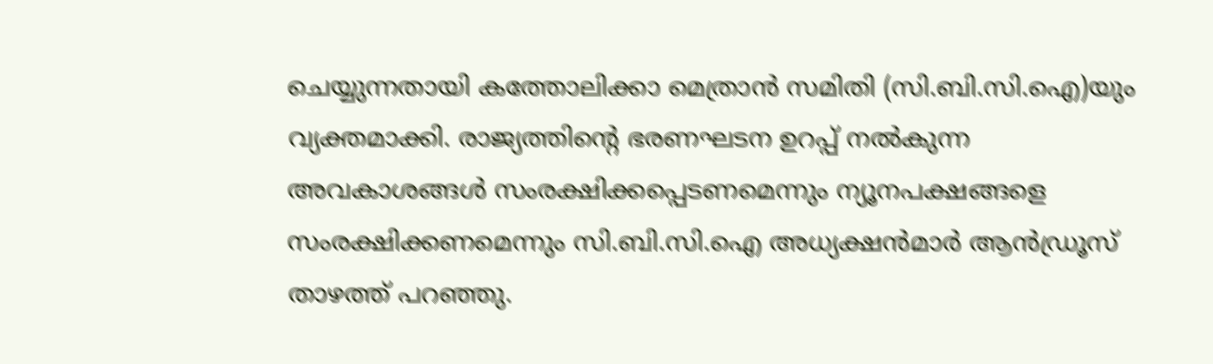ചെയ്യുന്നതായി കത്തോലിക്കാ മെത്രാൻ സമിതി (സി.ബി.സി.ഐ)യും വ്യക്തമാക്കി. രാജ്യത്തിന്റെ ഭരണഘടന ഉറപ്പ് നൽകുന്ന അവകാശങ്ങൾ സംരക്ഷിക്കപ്പെടണമെന്നും ന്യൂനപക്ഷങ്ങളെ സംരക്ഷിക്കണമെന്നും സി.ബി.സി.ഐ അധ്യക്ഷൻമാർ ആൻഡ്രൂസ് താഴത്ത് പറഞ്ഞു.